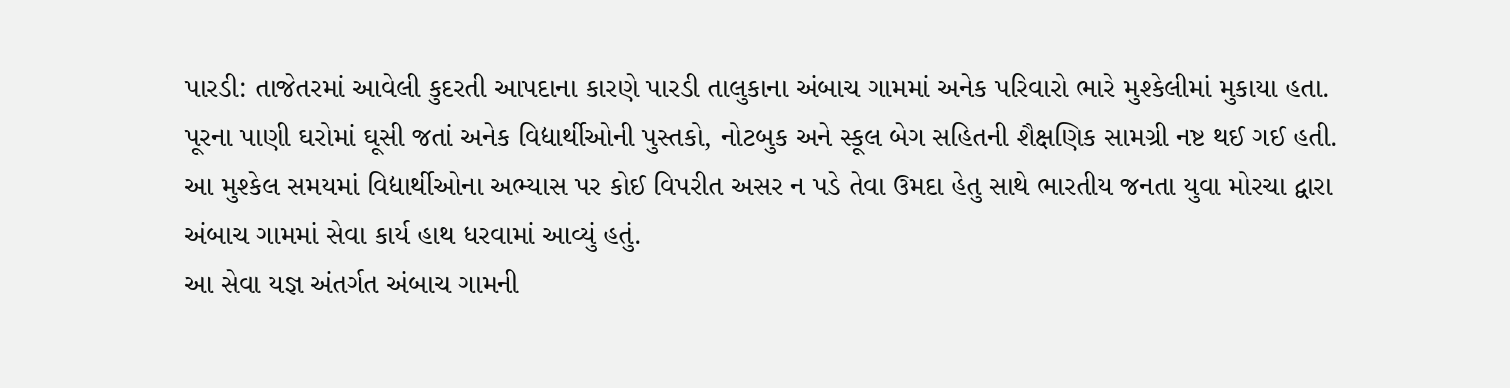પારડી: તાજેતરમાં આવેલી કુદરતી આપદાના કારણે પારડી તાલુકાના અંબાચ ગામમાં અનેક પરિવારો ભારે મુશ્કેલીમાં મુકાયા હતા. પૂરના પાણી ઘરોમાં ઘૂસી જતાં અનેક વિદ્યાર્થીઓની પુસ્તકો, નોટબુક અને સ્કૂલ બેગ સહિતની શૈક્ષણિક સામગ્રી નષ્ટ થઈ ગઈ હતી. આ મુશ્કેલ સમયમાં વિદ્યાર્થીઓના અભ્યાસ પર કોઈ વિપરીત અસર ન પડે તેવા ઉમદા હેતુ સાથે ભારતીય જનતા યુવા મોરચા દ્વારા અંબાચ ગામમાં સેવા કાર્ય હાથ ધરવામાં આવ્યું હતું.
આ સેવા યજ્ઞ અંતર્ગત અંબાચ ગામની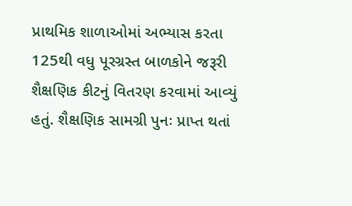પ્રાથમિક શાળાઓમાં અભ્યાસ કરતા 125થી વધુ પૂરગ્રસ્ત બાળકોને જરૂરી શૈક્ષણિક કીટનું વિતરણ કરવામાં આવ્યું હતું. શૈક્ષણિક સામગ્રી પુનઃ પ્રાપ્ત થતાં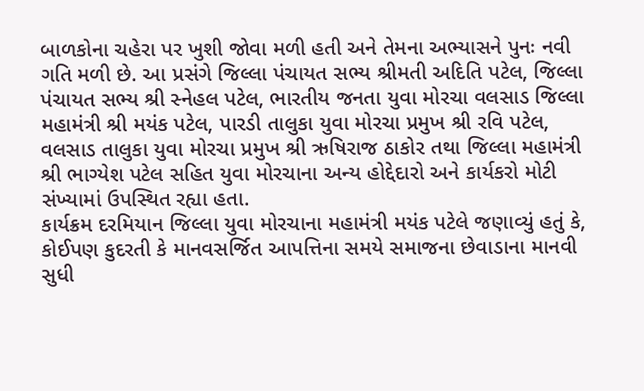બાળકોના ચહેરા પર ખુશી જોવા મળી હતી અને તેમના અભ્યાસને પુનઃ નવી ગતિ મળી છે. આ પ્રસંગે જિલ્લા પંચાયત સભ્ય શ્રીમતી અદિતિ પટેલ, જિલ્લા પંચાયત સભ્ય શ્રી સ્નેહલ પટેલ, ભારતીય જનતા યુવા મોરચા વલસાડ જિલ્લા મહામંત્રી શ્રી મયંક પટેલ, પારડી તાલુકા યુવા મોરચા પ્રમુખ શ્રી રવિ પટેલ, વલસાડ તાલુકા યુવા મોરચા પ્રમુખ શ્રી ઋષિરાજ ઠાકોર તથા જિલ્લા મહામંત્રી શ્રી ભાગ્યેશ પટેલ સહિત યુવા મોરચાના અન્ય હોદ્દેદારો અને કાર્યકરો મોટી સંખ્યામાં ઉપસ્થિત રહ્યા હતા.
કાર્યક્રમ દરમિયાન જિલ્લા યુવા મોરચાના મહામંત્રી મયંક પટેલે જણાવ્યું હતું કે, કોઈપણ કુદરતી કે માનવસર્જિત આપત્તિના સમયે સમાજના છેવાડાના માનવી સુધી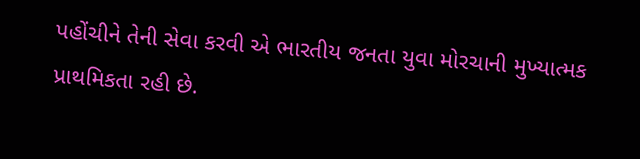પહોંચીને તેની સેવા કરવી એ ભારતીય જનતા યુવા મોરચાની મુખ્યાત્મક પ્રાથમિકતા રહી છે.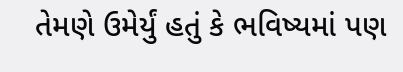તેમણે ઉમેર્યું હતું કે ભવિષ્યમાં પણ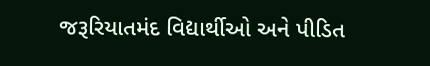જરૂરિયાતમંદ વિદ્યાર્થીઓ અને પીડિત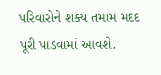પરિવારોને શક્ય તમામ મદદ પૂરી પાડવામાં આવશે.